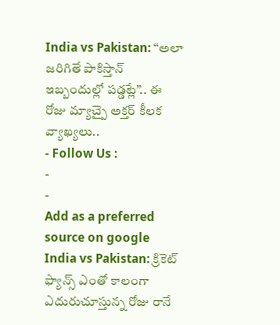India vs Pakistan: “అలా జరిగితే పాకిస్తాన్ ఇబ్బందుల్లో పడ్డట్లే”.. ఈ రోజు మ్యాచ్పై అక్తర్ కీలక వ్యాఖ్యలు..
- Follow Us :
-
-
Add as a preferred
source on google
India vs Pakistan: క్రికెట్ ఫ్యాన్స్ ఎంతో కాలంగా ఎదురుచూస్తున్న రోజు రానే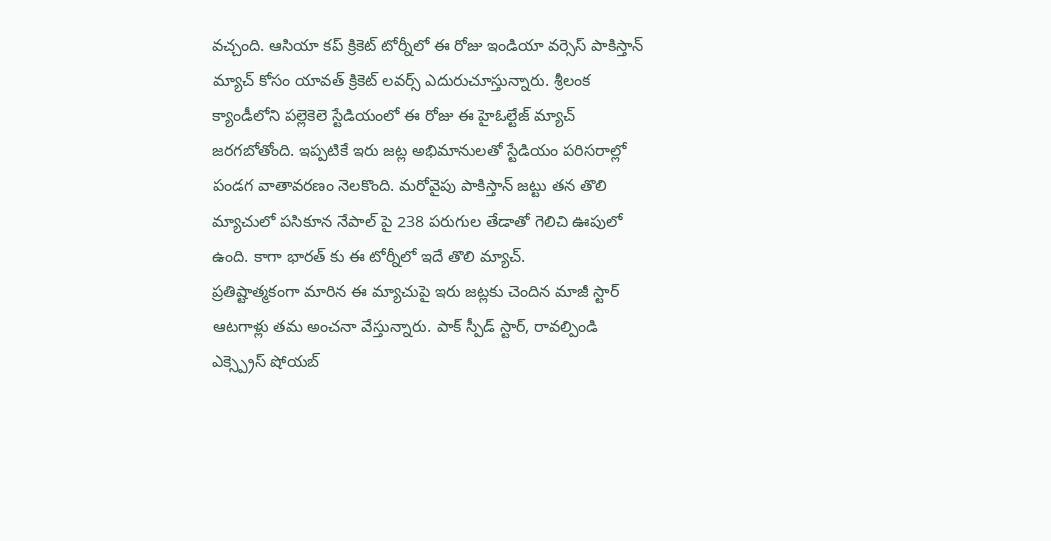వచ్చంది. ఆసియా కప్ క్రికెట్ టోర్నీలో ఈ రోజు ఇండియా వర్సెస్ పాకిస్తాన్ మ్యాచ్ కోసం యావత్ క్రికెట్ లవర్స్ ఎదురుచూస్తున్నారు. శ్రీలంక క్యాండీలోని పల్లెకెలె స్టేడియంలో ఈ రోజు ఈ హైఓల్టేజ్ మ్యాచ్ జరగబోతోంది. ఇప్పటికే ఇరు జట్ల అభిమానులతో స్టేడియం పరిసరాల్లో పండగ వాతావరణం నెలకొంది. మరోవైపు పాకిస్తాన్ జట్టు తన తొలి మ్యాచులో పసికూన నేపాల్ పై 238 పరుగుల తేడాతో గెలిచి ఊపులో ఉంది. కాగా భారత్ కు ఈ టోర్నీలో ఇదే తొలి మ్యాచ్.
ప్రతిష్టాత్మకంగా మారిన ఈ మ్యాచుపై ఇరు జట్లకు చెందిన మాజీ స్టార్ ఆటగాళ్లు తమ అంచనా వేస్తున్నారు. పాక్ స్పీడ్ స్టార్, రావల్పిండి ఎక్స్ప్రెస్ షోయబ్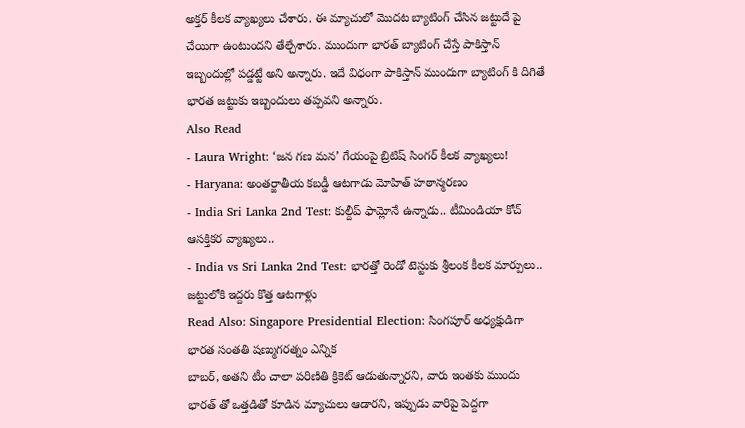అక్తర్ కీలక వ్యాఖ్యలు చేశారు. ఈ మ్యాచులో మొదట బ్యాటింగ్ చేసిన జట్టుదే పై చేయిగా ఉంటుందని తేల్చేశారు. ముందుగా భారత్ బ్యాటింగ్ చేస్తే పాకిస్తాన్ ఇబ్బందుల్లో పడ్డట్టే అని అన్నారు. ఇదే విధంగా పాకిస్తాన్ ముందుగా బ్యాటింగ్ కి దిగితే భారత జట్టుకు ఇబ్బందులు తప్పవని అన్నారు.
Also Read
- Laura Wright: ‘జన గణ మన’ గేయంపై బ్రిటిష్ సింగర్ కీలక వ్యాఖ్యలు!
- Haryana: అంతర్జాతీయ కబడ్డీ ఆటగాడు మోహిత్ హఠాన్మరణం
- India Sri Lanka 2nd Test: కుల్దీప్ ఫామ్లోనే ఉన్నాడు.. టీమిండియా కోచ్ ఆసక్తికర వ్యాఖ్యలు..
- India vs Sri Lanka 2nd Test: భారత్తో రెండో టెస్టుకు శ్రీలంక కీలక మార్పులు.. జట్టులోకి ఇద్దరు కొత్త ఆటగాళ్లు
Read Also: Singapore Presidential Election: సింగపూర్ అధ్యక్షుడిగా భారత సంతతి షణ్ముగరత్నం ఎన్నిక
బాబర్, అతని టీం చాలా పరిణితి క్రికెట్ ఆడుతున్నారని, వారు ఇంతకు ముందు భారత్ తో ఒత్తడితో కూడిన మ్యాచులు ఆడారని, ఇప్పుడు వారిపై పెద్దగా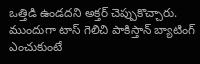ఒత్తిడి ఉండదని అక్తర్ చెప్పుకొచ్చారు. ముందుగా టాస్ గెలిచి పాకిస్తాన్ బ్యాటింగ్ ఎంచుకుంటే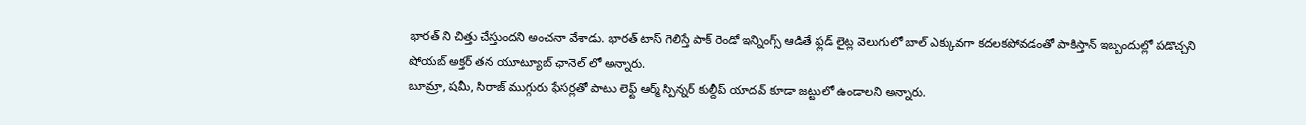భారత్ ని చిత్తు చేస్తుందని అంచనా వేశాడు. భారత్ టాస్ గెలిస్తే పాక్ రెండో ఇన్నింగ్స్ ఆడితే ఫ్లడ్ లైట్ల వెలుగులో బాల్ ఎక్కువగా కదలకపోవడంతో పాకిస్తాన్ ఇబ్బందుల్లో పడొచ్చని షోయబ్ అక్తర్ తన యూట్యూబ్ ఛానెల్ లో అన్నారు.
బూమ్రా, షమీ, సిరాజ్ ముగ్గురు ఫేసర్లతో పాటు లెఫ్ట్ ఆర్మ్ స్పిన్నర్ కుల్దీప్ యాదవ్ కూడా జట్టులో ఉండాలని అన్నారు.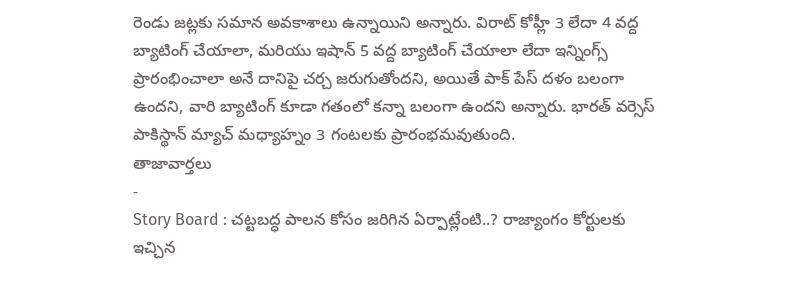రెండు జట్లకు సమాన అవకాశాలు ఉన్నాయిని అన్నారు. విరాట్ కోహ్లీ 3 లేదా 4 వద్ద బ్యాటింగ్ చేయాలా, మరియు ఇషాన్ 5 వద్ద బ్యాటింగ్ చేయాలా లేదా ఇన్నింగ్స్ ప్రారంభించాలా అనే దానిపై చర్చ జరుగుతోందని, అయితే పాక్ పేస్ దళం బలంగా ఉందని, వారి బ్యాటింగ్ కూడా గతంలో కన్నా బలంగా ఉందని అన్నారు. భారత్ వర్సెస్ పాకిస్థాన్ మ్యాచ్ మధ్యాహ్నం 3 గంటలకు ప్రారంభమవుతుంది.
తాజావార్తలు
-
Story Board : చట్టబద్ధ పాలన కోసం జరిగిన ఏర్పాట్లేంటి..? రాజ్యాంగం కోర్టులకు ఇచ్చిన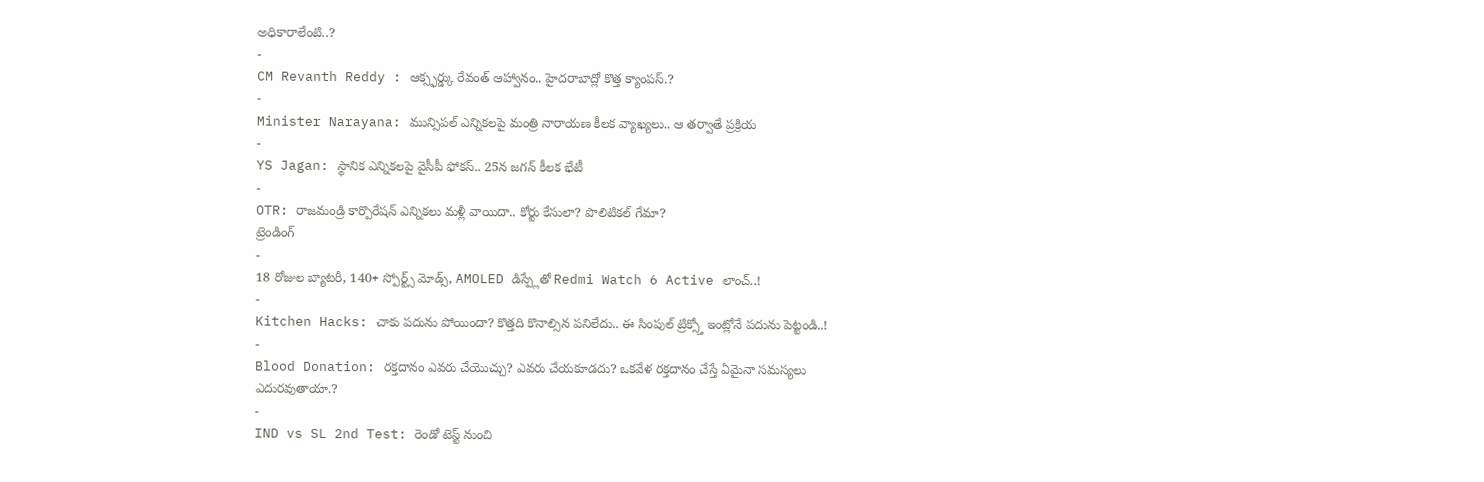అధికారాలేంటి..?
-
CM Revanth Reddy : ఆక్స్ఫర్డ్కు రేవంత్ ఆహ్వానం.. హైదరాబాద్లో కొత్త క్యాంపస్.?
-
Minister Narayana: మున్సిపల్ ఎన్నికలపై మంత్రి నారాయణ కీలక వ్యాఖ్యలు.. ఆ తర్వాతే ప్రక్రియ
-
YS Jagan: స్థానిక ఎన్నికలపై వైసీపీ ఫోకస్.. 25న జగన్ కీలక భేటీ
-
OTR: రాజమండ్రి కార్పొరేషన్ ఎన్నికలు మళ్లీ వాయిదా.. కోర్టు కేసులా? పొలిటికల్ గేమా?
ట్రెండింగ్
-
18 రోజుల బ్యాటరీ, 140+ స్పోర్ట్స్ మోడ్స్, AMOLED డిస్ప్లేతో Redmi Watch 6 Active లాంచ్..!
-
Kitchen Hacks: చాకు పదును పోయిందా? కొత్తది కొనాల్సిన పనిలేదు.. ఈ సింపుల్ ట్రిక్స్తో ఇంట్లోనే పదును పెట్టండి..!
-
Blood Donation: రక్తదానం ఎవరు చేయొచ్చు? ఎవరు చేయకూడదు? ఒకవేళ రక్తదానం చేస్తే ఏమైనా సమస్యలు ఎదురవుతాయా.?
-
IND vs SL 2nd Test: రెండో టెస్ట్ నుంచి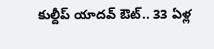కుల్దీప్ యాదవ్ ఔట్.. 33 ఏళ్ల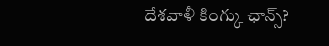దేశవాళీ కింగ్కు ఛాన్స్?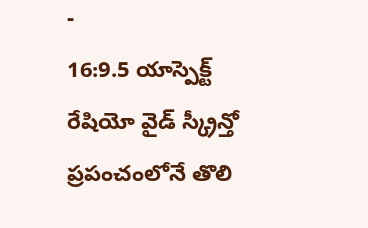-
16:9.5 యాస్పెక్ట్ రేషియో వైడ్ స్క్రీన్తో ప్రపంచంలోనే తొలి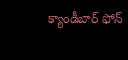క్యాండీబార్ ఫోన్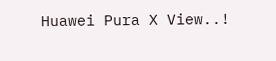Huawei Pura X View..!